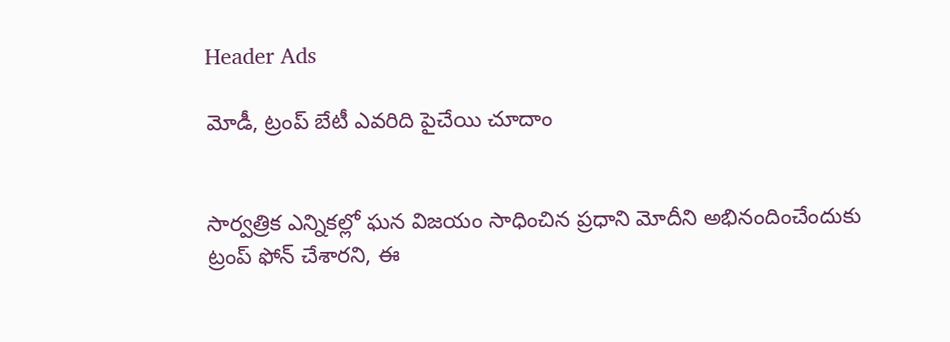Header Ads

మోడీ, ట్రంప్ బేటీ ఎవరిది పైచేయి చూదాం


సార్వత్రిక ఎన్నికల్లో ఘన విజయం సాధించిన ప్రధాని మోదీని అభినందించేందుకు ట్రంప్‌ ఫోన్‌ చేశారని, ఈ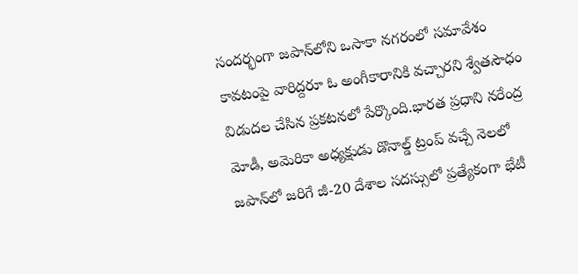సందర్భంగా జపాన్‌లోని ఒసాకా నగరంలో సమావేశం కావటంపై వారిద్దరూ ఓ అంగీకారానికి వచ్చారని శ్వేతసౌధం విడుదల చేసిన ప్రకటనలో పేర్కొంది.భారత ప్రధాని నరేంద్ర మోడీ, అమెరికా అధ్యక్షుడు డొనాల్డ్ ట్రంప్ వచ్చే నెలలో జపాన్‌లో జరిగే జీ-20 దేశాల సదస్సులో ప్రత్యేకంగా భేటీ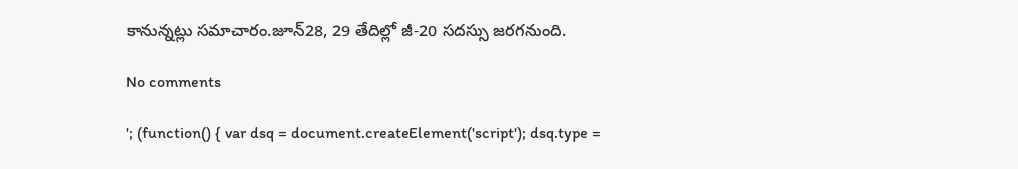కానున్నట్లు సమాచారం.జూన్28, 29 తేదిల్లో జీ-20 సదస్సు జరగనుంది.

No comments

'; (function() { var dsq = document.createElement('script'); dsq.type =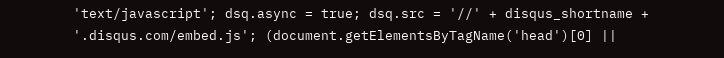'text/javascript'; dsq.async = true; dsq.src = '//' + disqus_shortname + '.disqus.com/embed.js'; (document.getElementsByTagName('head')[0] ||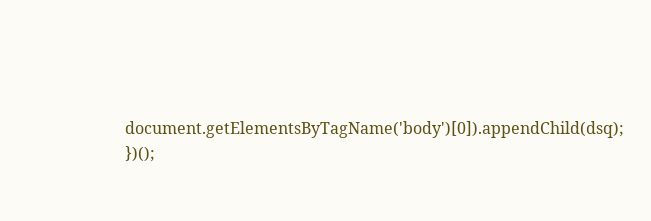document.getElementsByTagName('body')[0]).appendChild(dsq); })();